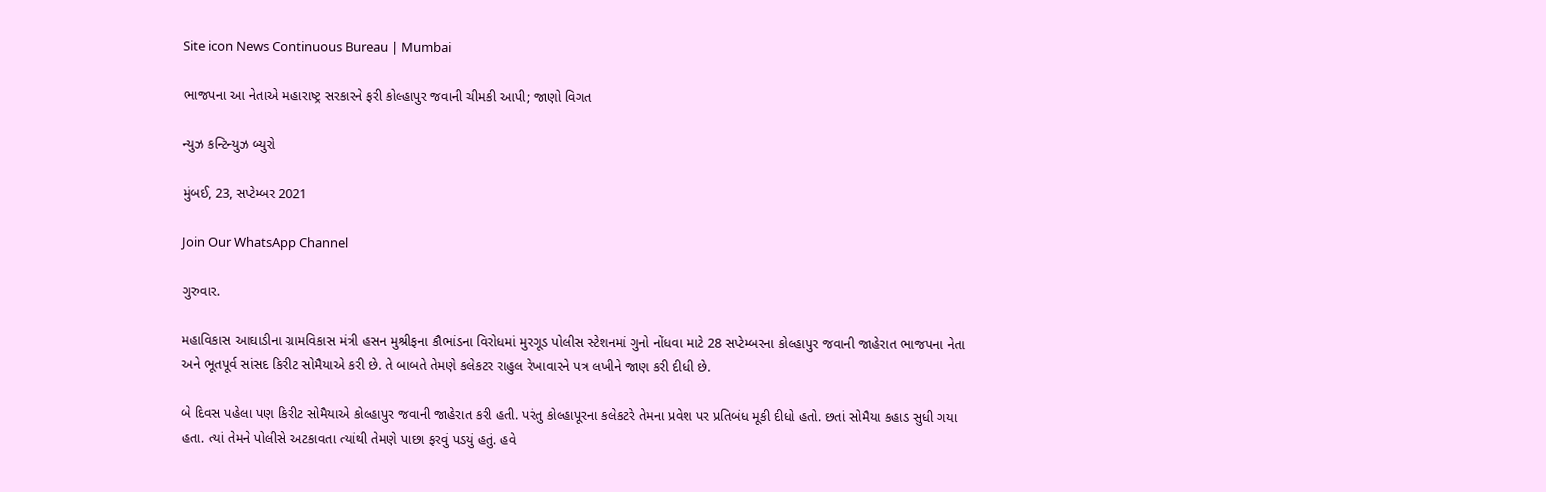Site icon News Continuous Bureau | Mumbai

ભાજપના આ નેતાએ મહારાષ્ટ્ર સરકારને ફરી કોલ્હાપુર જવાની ચીમકી આપી; જાણો વિગત

ન્યુઝ કન્ટિન્યુઝ બ્યુરો

મુંબઈ, 23, સપ્ટેમ્બર 2021

Join Our WhatsApp Channel

ગુરુવાર.

મહાવિકાસ આઘાડીના ગ્રામવિકાસ મંત્રી હસન મુશ્રીફના કૌભાંડના વિરોધમાં મુરગૂડ પોલીસ સ્ટેશનમાં ગુનો નોંધવા માટે 28 સપ્ટેમ્બરના કોલ્હાપુર જવાની જાહેરાત ભાજપના નેતા અને ભૂતપૂર્વ સાંસદ કિરીટ સોમૈયાએ કરી છે. તે બાબતે તેમણે કલેકટર રાહુલ રેખાવારને પત્ર લખીને જાણ કરી દીધી છે.

બે દિવસ પહેલા પણ કિરીટ સોમૈયાએ કોલ્હાપુર જવાની જાહેરાત કરી હતી. પરંતુ કોલ્હાપૂરના કલેકટરે તેમના પ્રવેશ પર પ્રતિબંધ મૂકી દીધો હતો. છતાં સોમૈયા કહાડ સુધી ગયા હતા. ત્યાં તેમને પોલીસે અટકાવતા ત્યાંથી તેમણે પાછા ફરવું પડયું હતું. હવે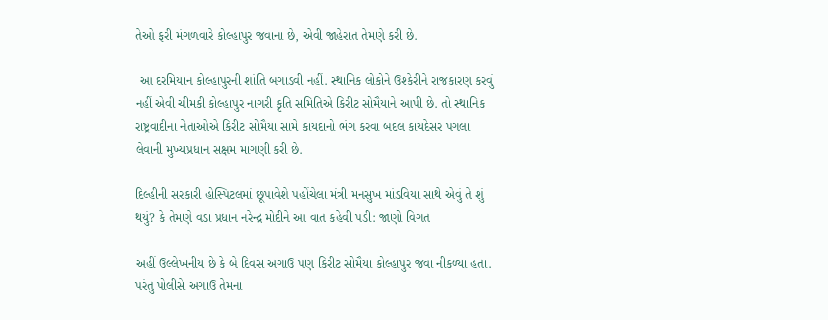તેઓ ફરી મંગળવારે કોલ્હાપુર જવાના છે, એવી જાહેરાત તેમણે કરી છે.

 આ દરમિયાન કોલ્હાપુરની શાંતિ બગાડવી નહીં. સ્થાનિક લોકોને ઉશ્કેરીને રાજકારણ કરવું નહીં એવી ચીમકી કોલ્હાપુર નાગરી કૃતિ સમિતિએ કિરીટ સોમૈયાને આપી છે. તો સ્થાનિક રાષ્ટ્રવાદીના નેતાઓએ કિરીટ સોમૈયા સામે કાયદાનો ભંગ કરવા બદલ કાયદેસર પગલા લેવાની મુખ્યપ્રધાન સક્ષમ માગણી કરી છે.

દિલ્હીની સરકારી હોસ્પિટલમાં છૂપાવેશે પહોંચેલા મંત્રી મનસુખ માંડવિયા સાથે એવું તે શું થયું? કે તેમણે વડા પ્રધાન નરેન્દ્ર મોદીને આ વાત કહેવી પડી: જાણો વિગત

અહીં ઉલ્લેખનીય છે કે બે દિવસ અગાઉ પણ કિરીટ સોમૈયા કોલ્હાપુર જવા નીકળ્યા હતા. પરંતુ પોલીસે અગાઉ તેમના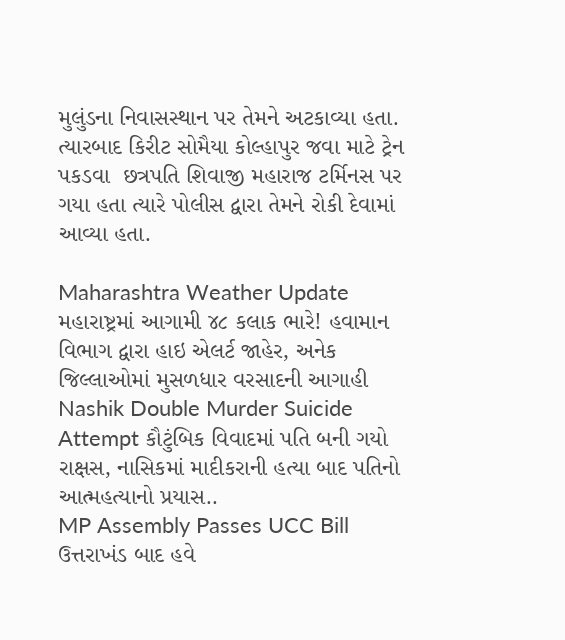મુલુંડના નિવાસસ્થાન પર તેમને અટકાવ્યા હતા. ત્યારબાદ કિરીટ સોમૈયા કોલ્હાપુર જવા માટે ટ્રેન પકડવા  છત્રપતિ શિવાજી મહારાજ ટર્મિનસ પર ગયા હતા ત્યારે પોલીસ દ્વારા તેમને રોકી દેવામાં આવ્યા હતા.

Maharashtra Weather Update મહારાષ્ટ્રમાં આગામી ૪૮ કલાક ભારે! હવામાન વિભાગ દ્વારા હાઇ એલર્ટ જાહેર, અનેક જિલ્લાઓમાં મુસળધાર વરસાદની આગાહી
Nashik Double Murder Suicide Attempt કૌટુંબિક વિવાદમાં પતિ બની ગયો રાક્ષસ, નાસિકમાં માદીકરાની હત્યા બાદ પતિનો આત્મહત્યાનો પ્રયાસ..
MP Assembly Passes UCC Bill ઉત્તરાખંડ બાદ હવે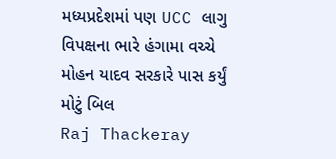મધ્યપ્રદેશમાં પણ UCC લાગુ વિપક્ષના ભારે હંગામા વચ્ચે મોહન યાદવ સરકારે પાસ કર્યું મોટું બિલ
Raj Thackeray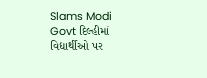Slams Modi Govt દિલ્હીમાં વિદ્યાર્થીઓ પર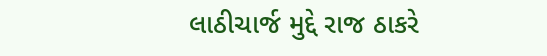લાઠીચાર્જ મુદ્દે રાજ ઠાકરે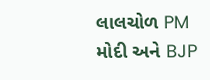લાલચોળ PM મોદી અને BJP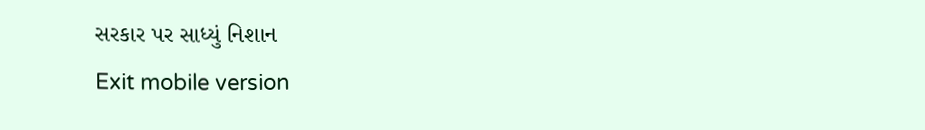સરકાર પર સાધ્યું નિશાન
Exit mobile version